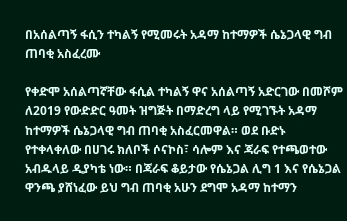በአሰልጣኝ ፋሲን ተካልኝ የሚመሩት አዳማ ከተማዎች ሴኔጋላዊ ግብ ጠባቂ አስፈረሙ

የቀድሞ አሰልጣኛቸው ፋሲል ተካልኝ ዋና አሰልጣኝ አድርገው በመሾም ለ2019 የውድድር ዓመት ዝግጅት በማድረግ ላይ የሚገኙት አዳማ ከተማዎች ሴኔጋላዊ ግብ ጠባቂ አስፈርመዋል። ወደ ቡድኑ የተቀላቀለው በሀገሩ ክለቦች ሶናኮስ፣ ሳሎም እና ጃራፍ የተጫወተው አብዱላይ ዲያካቴ ነው። በጃራፍ ቆይታው የሴኔጋል ሊግ 1 እና የሴኔጋል ዋንጫ ያሸነፈው ይህ ግብ ጠባቂ አሁን ደግሞ አዳማ ከተማን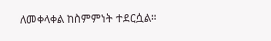ለመቀላቀል ከስምምነት ተደርሷል።